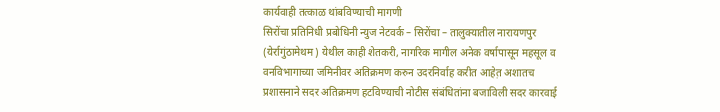कार्यवाही तत्काळ थांबविण्याची मागणी
सिरोंचा प्रतिनिधी प्रबोधिनी न्युज नेटवर्क – सिरोंचा – तालुक्यातील नारायणपुर (येर्रागुंठामेथम) येथील काही शेतकरी, नागरिक मागील अनेक वर्षापासून महसूल व वनविभागाच्या जमिनीवर अतिक्रमण करुन उदरनिर्वाह करीत आहेत़ अशातच प्रशासनाने सदर अतिक्रमण हटविण्याची नोटीस संबंधितांना बजाविली सदर कारवाई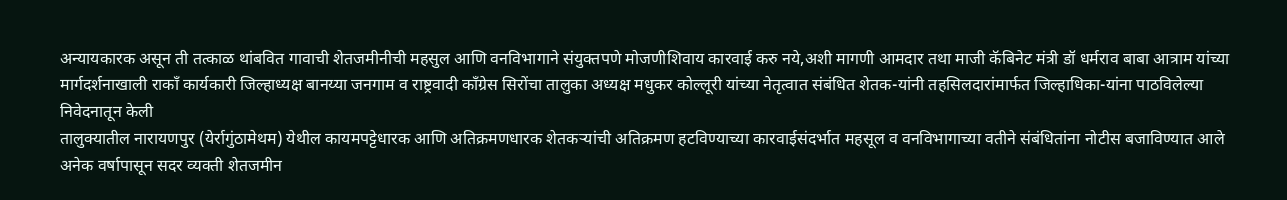अन्यायकारक असून ती तत्काळ थांबवित गावाची शेतजमीनीची महसुल आणि वनविभागाने संयुक्तपणे मोजणीशिवाय कारवाई करु नये,अशी मागणी आमदार तथा माजी कॅबिनेट मंत्री डॉ धर्मराव बाबा आत्राम यांच्या मार्गदर्शनाखाली राकाँ कार्यकारी जिल्हाध्यक्ष बानय्या जनगाम व राष्ट्रवादी काँग्रेस सिरोंचा तालुका अध्यक्ष मधुकर कोल्लूरी यांच्या नेतृत्वात संबंधित शेतक-यांनी तहसिलदारांमार्फत जिल्हाधिका-यांना पाठविलेल्या निवेदनातून केली
तालुक्यातील नारायणपुर (येर्रागुंठामेथम) येथील कायमपट्टेधारक आणि अतिक्रमणधारक शेतकऱ्यांची अतिक्रमण हटविण्याच्या कारवाईसंदर्भात महसूल व वनविभागाच्या वतीने संबंधितांना नोटीस बजाविण्यात आले अनेक वर्षापासून सदर व्यक्ती शेतजमीन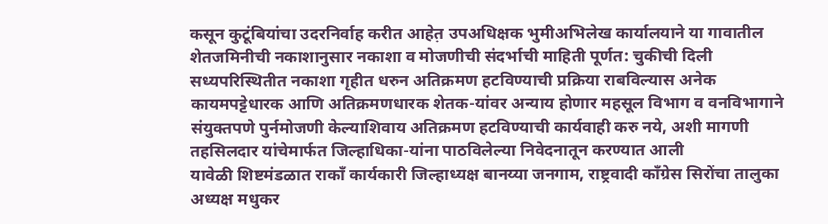कसून कुटूंबियांचा उदरनिर्वाह करीत आहेत़ उपअधिक्षक भुमीअभिलेख कार्यालयाने या गावातील शेतजमिनीची नकाशानुसार नकाशा व मोजणीची संदर्भाची माहिती पूर्णत: चुकीची दिली सध्यपरिस्थितीत नकाशा गृहीत धरुन अतिक्रमण हटविण्याची प्रक्रिया राबविल्यास अनेक कायमपट्टेधारक आणि अतिक्रमणधारक शेतक-यांवर अन्याय होणार महसूल विभाग व वनविभागाने संयुक्तपणे पुर्नमोजणी केल्याशिवाय अतिक्रमण हटविण्याची कार्यवाही करु नये, अशी मागणी तहसिलदार यांचेमार्फत जिल्हाधिका-यांना पाठविलेल्या निवेदनातून करण्यात आली
यावेळी शिष्टमंडळात राकाँ कार्यकारी जिल्हाध्यक्ष बानय्या जनगाम, राष्ट्रवादी काँग्रेस सिरोंचा तालुका अध्यक्ष मधुकर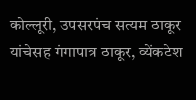कोल्लूरी, उपसरपंच सत्यम ठाकूर यांचेसह गंगापात्र ठाकूर, व्येंकटेश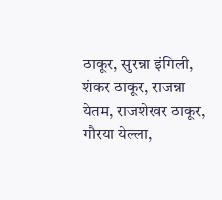ठाकूर, सुरन्ना इंगिली, शंकर ठाकूर, राजन्ना येतम, राजशेखर ठाकूर, गौरया येल्ला,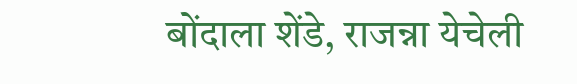बोंदाला शेंडे, राजन्ना येचेली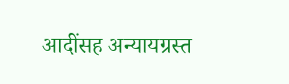आदींसह अन्यायग्रस्त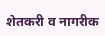शेतकरी व नागरीक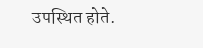उपस्थित होते.